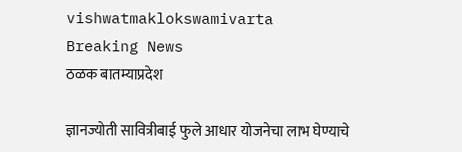vishwatmaklokswamivarta
Breaking News
ठळक बातम्याप्रदेश

ज्ञानज्योती सावित्रीबाई फुले आधार योजनेचा लाभ घेण्याचे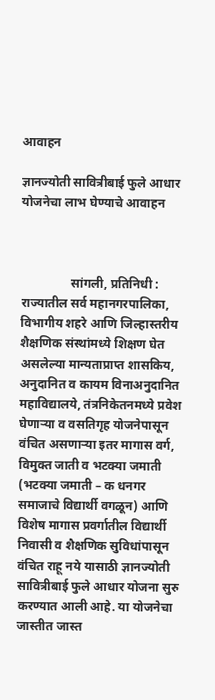आवाहन

ज्ञानज्योती सावित्रीबाई फुले आधार योजनेचा लाभ घेण्याचे आवाहन



                सांगली, प्रतिनिधी : राज्यातील सर्व महानगरपालिका, विभागीय शहरे आणि जिल्हास्तरीय शैक्षणिक संस्थांमध्ये शिक्षण घेत असलेल्या मान्यताप्राप्त शासकिय, अनुदानित व कायम विनाअनुदानित महाविद्यालये, तंत्रनिकेतनमध्ये प्रवेश घेणाऱ्या व वसतिगृह योजनेपासून वंचित असणाऱ्या इतर मागास वर्ग, विमुक्त जाती व भटक्या जमाती (भटक्या जमाती – क धनगर समाजाचे विद्यार्थी वगळून) आणि विशेष मागास प्रवर्गातील विद्यार्थी निवासी व शैक्षणिक सुविधांपासून वंचित राहू नये यासाठी ज्ञानज्योती सावित्रीबाई फुले आधार योजना सुरु करण्यात आली आहे. या योजनेचा जास्तीत जास्त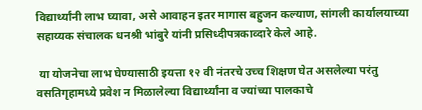विद्यार्थ्यांनी लाभ घ्यावा, असे आवाहन इतर मागास बहुजन कल्याण, सांगली कार्यालयाच्या सहाय्यक संचालक धनश्री भांबुरे यांनी प्रसिध्दीपत्रकाव्दारे केले आहे.

 या योजनेचा लाभ घेण्यासाठी इयत्ता १२ वी नंतरचे उच्च शिक्षण घेत असलेल्या परंतु वसतिगृहामध्ये प्रवेश न मिळालेल्या विद्यार्थ्यांना व ज्यांच्या पालकाचे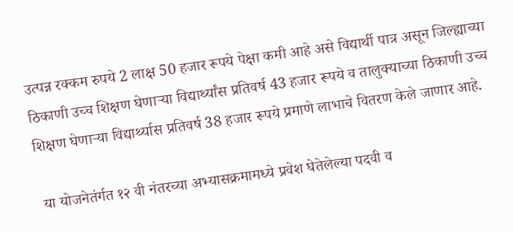उत्पन्न रक्कम रुपये 2 लाक्ष 50 हजार रूपये पेक्षा कमी आहे असे विद्यार्थी पात्र असून जिल्ह्याच्या ठिकाणी उच्च शिक्षण घेणाऱ्या विद्यार्थ्यांस प्रतिवर्ष 43 हजार रूपये व तालुक्याच्या ठिकाणी उच्च शिक्षण घेणाऱ्या विद्यार्थ्यास प्रतिवर्ष 38 हजार रूपये प्रमाणे लाभाचे वितरण केले जाणार आहे.

 या योजनेतंर्गत १२ वी नंतरच्या अभ्यासक्रमामध्ये प्रवेश घेतेलेल्या पदवी व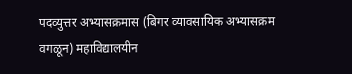पदव्युत्तर अभ्यासक्रमास (बिगर व्यावसायिक अभ्यासक्रम वगळून) महाविद्यालयीन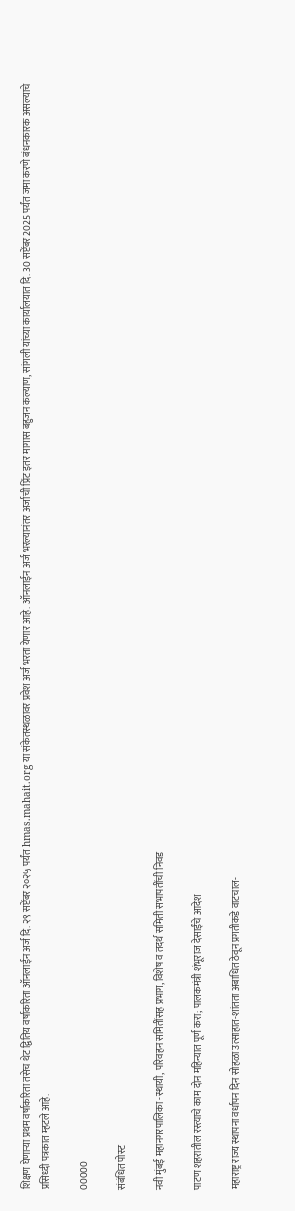शिक्षण घेणाऱ्या प्रथम वर्षाकरिता तसेच थेट द्वितिय वर्षाकरिता ऑनलाईन अर्ज दि. २९ सप्टेंबर २०२५ पर्यंत hmas.mahait.org या संकेतस्थळावर प्रवेश अर्ज भरता येणार आहे. ऑनलाईन अर्ज भरल्यानंतर अर्जाची प्रिंट इतर मागास बहुजन कल्याण, सांगली यांच्या कार्यालयात दि. 30 सप्टेंबर 2025 पर्यंत जमा करणे बंधनकारक असल्याचे प्रसिध्दी पत्रकात म्हटले आहे.

00000

संबंधित पोस्ट

नवी मुंबई महानगरपालिका -स्थायी, परिवहन समितींसह प्रभाग, विशेष व तदर्थ समिती सभापतींची निवड

पाटण शहरातील रस्त्याचे काम दोन महिन्यात पूर्ण करा; पालकमंत्री शंभूराज देसाईंचे आदेश

महाराष्ट्र राज्य स्थापना वर्धापन दिन सोहळा उत्साहात-शांतता अबाधित ठेवून प्रगतीकडे वाटचाल-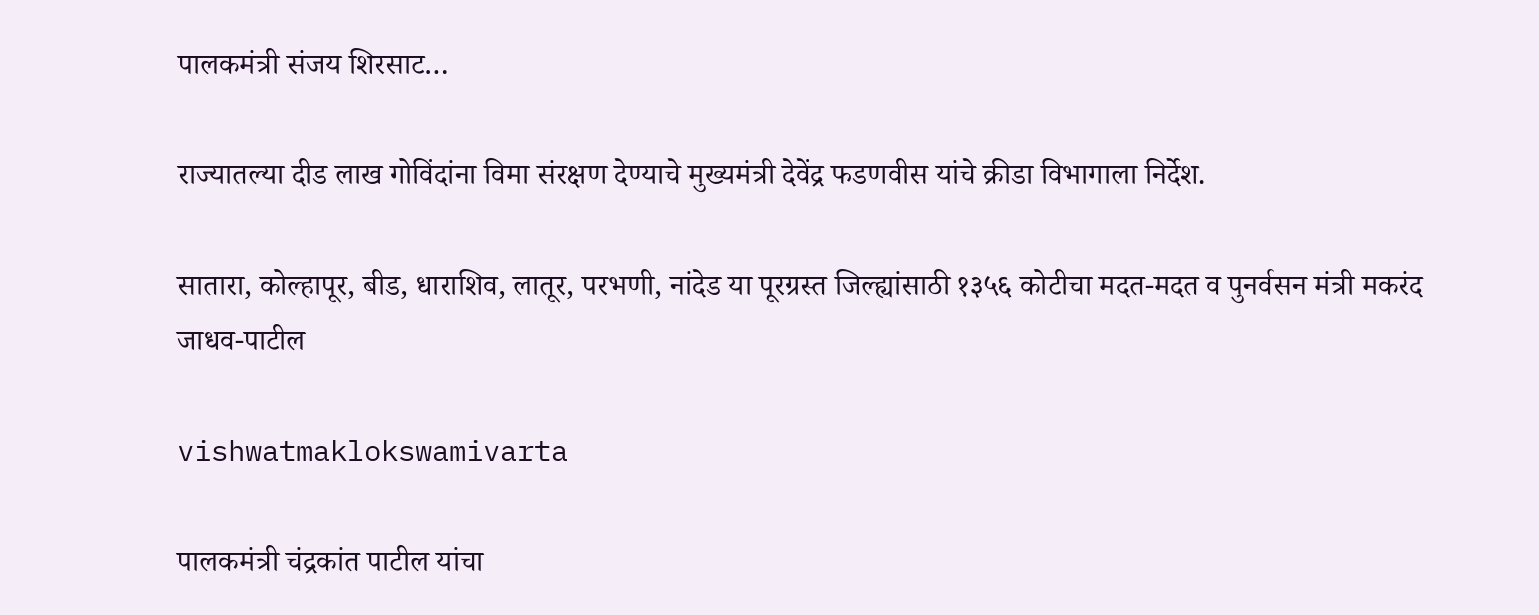पालकमंत्री संजय शिरसाट…

राज्यातल्या दीड लाख गोविंदांना विमा संरक्षण देण्याचे मुख्यमंत्री देवेंद्र फडणवीस यांचे क्रीडा विभागाला निर्देश.

सातारा, कोल्हापूर, बीड, धाराशिव, लातूर, परभणी, नांदेड या पूरग्रस्त जिल्ह्यांसाठी १३५६ कोटीचा मदत-मदत व पुनर्वसन मंत्री मकरंद जाधव-पाटील

vishwatmaklokswamivarta

पालकमंत्री चंद्रकांत पाटील यांचा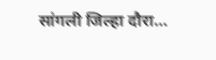सांगली जिल्हा दौरा…